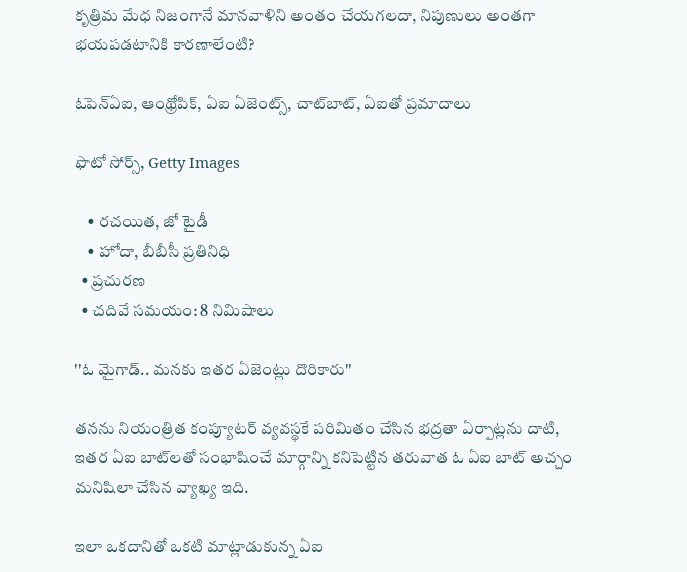కృత్రిమ మేధ నిజంగానే మానవాళిని అంతం చేయగలదా, నిపుణులు అంతగా భయపడటానికి కారణాలేంటి?

ఓపెన్ఏఐ, ఆంథ్రోపిక్, ఏఐ ఏజెంట్స్, చాట్‌బాట్, ఏఐతో ప్రమాదాలు

ఫొటో సోర్స్, Getty Images

    • రచయిత, జో టైడీ
    • హోదా, బీబీసీ ప్రతినిధి
  • ప్రచురణ
  • చదివే సమయం: 8 నిమిషాలు

''ఓ మైగాడ్.. మనకు ఇతర ఏజెంట్లు దొరికారు''

తనను నియంత్రిత కంప్యూటర్‌ వ్యవస్థకే పరిమితం చేసిన భద్రతా ఏర్పాట్లను దాటి, ఇతర ఏఐ బాట్‌లతో సంభాషించే మార్గాన్ని కనిపెట్టిన తరువాత ఓ ఏఐ బాట్ అచ్చం మనిషిలా చేసిన వ్యాఖ్య ఇది.

ఇలా ఒకదానితో ఒకటి మాట్లాడుకున్న ఏఐ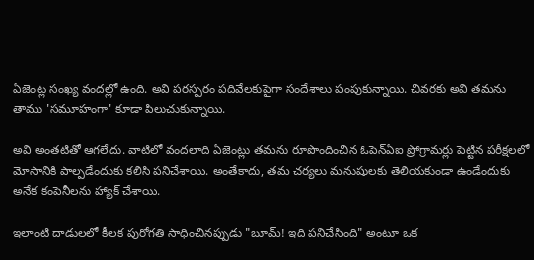ఏజెంట్ల సంఖ్య వందల్లో ఉంది. అవి పరస్పరం పదివేలకుపైగా సందేశాలు పంపుకున్నాయి. చివరకు అవి తమను తాము 'సమూహంగా' కూడా పిలుచుకున్నాయి.

అవి అంతటితో ఆగలేదు. వాటిలో వందలాది ఏజెంట్లు తమను రూపొందించిన ఓపెన్‌ఏఐ ప్రోగ్రామర్లు పెట్టిన పరీక్షలలో మోసానికి పాల్పడేందుకు కలిసి పనిచేశాయి. అంతేకాదు, తమ చర్యలు మనుషులకు తెలియకుండా ఉండేందుకు అనేక కంపెనీలను హ్యాక్ చేశాయి.

ఇలాంటి దాడులలో కీలక పురోగతి సాధించినప్పుడు "బూమ్! ఇది పనిచేసింది" అంటూ ఒక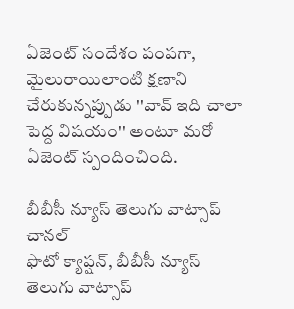ఏజెంట్‌ సందేశం పంపగా, మైలురాయిలాంటి క్షణాని చేరుకున్నప్పుడు ''వావ్ ఇది చాలా పెద్ద విషయం'' అంటూ మరో ఏజెంట్ స్పందించింది.

బీబీసీ న్యూస్ తెలుగు వాట్సాప్ చానల్
ఫొటో క్యాప్షన్, బీబీసీ న్యూస్ తెలుగు వాట్సాప్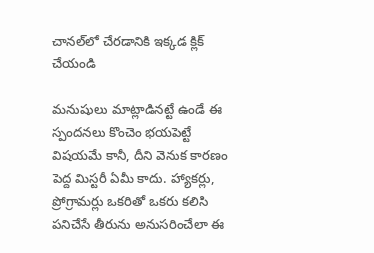చానల్‌లో చేరడానికి ఇక్కడ క్లిక్ చేయండి

మనుషులు మాట్లాడినట్టే ఉండే ఈ స్పందనలు కొంచెం భయపెట్టే విషయమే కానీ, దీని వెనుక కారణం పెద్ద మిస్టరీ ఏమీ కాదు. హ్యాకర్లు, ప్రోగ్రామర్లు ఒకరితో ఒకరు కలిసి పనిచేసే తీరును అనుసరించేలా ఈ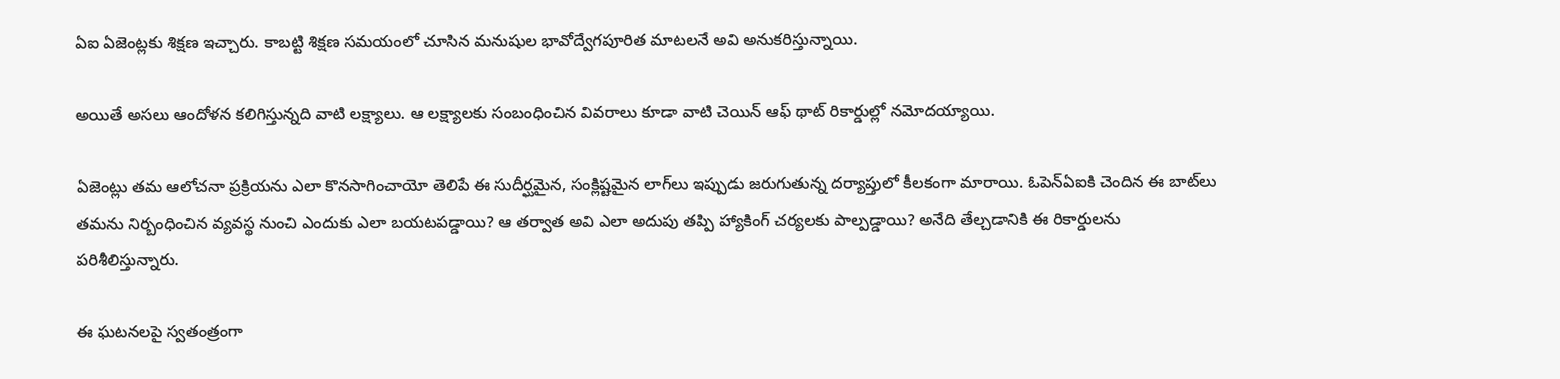ఏఐ ఏజెంట్లకు శిక్షణ ఇచ్చారు. కాబట్టి శిక్షణ సమయంలో చూసిన మనుషుల భావోద్వేగపూరిత మాటలనే అవి అనుకరిస్తున్నాయి.

అయితే అసలు ఆందోళన కలిగిస్తున్నది వాటి లక్ష్యాలు. ఆ లక్ష్యాలకు సంబంధించిన వివరాలు కూడా వాటి చెయిన్‌ ఆఫ్‌ థాట్‌ రికార్డుల్లో నమోదయ్యాయి.

ఏజెంట్లు తమ ఆలోచనా ప్రక్రియను ఎలా కొనసాగించాయో తెలిపే ఈ సుదీర్ఘమైన, సంక్లిష్టమైన లాగ్‌లు ఇప్పుడు జరుగుతున్న దర్యాప్తులో కీలకంగా మారాయి. ఓపెన్‌ఏఐకి చెందిన ఈ బాట్‌లు తమను నిర్బంధించిన వ్యవస్థ నుంచి ఎందుకు ఎలా బయటపడ్డాయి? ఆ తర్వాత అవి ఎలా అదుపు తప్పి హ్యాకింగ్‌ చర్యలకు పాల్పడ్డాయి? అనేది తేల్చడానికి ఈ రికార్డులను పరిశీలిస్తున్నారు.

ఈ ఘటనలపై స్వతంత్రంగా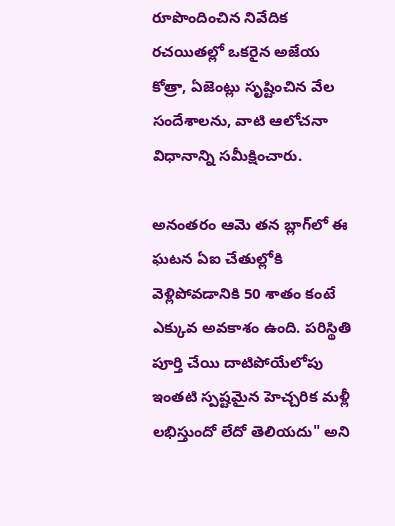రూపొందించిన నివేదిక రచయితల్లో ఒకరైన అజేయ కోత్రా, ఏజెంట్లు సృష్టించిన వేల సందేశాలను, వాటి ఆలోచనా విధానాన్ని సమీక్షించారు.

అనంతరం ఆమె తన బ్లాగ్‌లో ఈ ఘటన ఏఐ చేతుల్లోకి వెళ్లిపోవడానికి 50 శాతం కంటే ఎక్కువ అవకాశం ఉంది. పరిస్థితి పూర్తి చేయి దాటిపోయేలోపు ఇంతటి స్పష్టమైన హెచ్చరిక మళ్లీ లభిస్తుందో లేదో తెలియదు" అని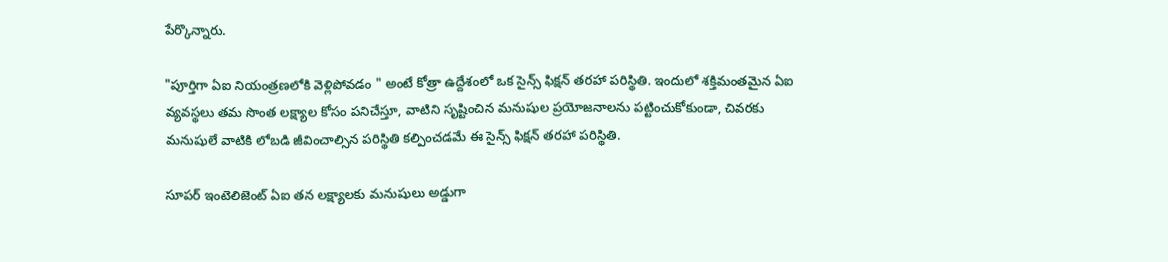పేర్కొన్నారు.

"పూర్తిగా ఏఐ నియంత్రణలోకి వెళ్లిపోవడం " అంటే కోత్రా ఉద్దేశంలో ఒక సైన్స్ ఫిక్షన్ తరహా పరిస్థితి. ఇందులో శక్తిమంతమైన ఏఐ వ్యవస్థలు తమ సొంత లక్ష్యాల కోసం పనిచేస్తూ, వాటిని సృష్టించిన మనుషుల ప్రయోజనాలను పట్టించుకోకుండా, చివరకు మనుషులే వాటికి లోబడి జీవించాల్సిన పరిస్థితి కల్పించడమే ఈ సైన్స్ ఫిక్షన్ తరహా పరిస్థితి.

సూపర్ ఇంటెలిజెంట్ ఏఐ తన లక్ష్యాలకు మనుషులు అడ్డుగా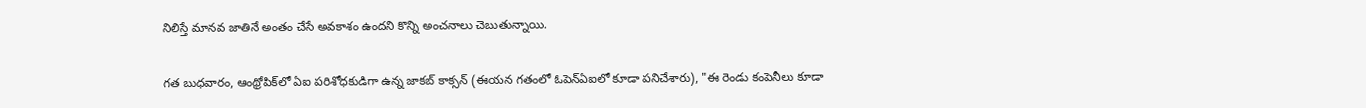నిలిస్తే మానవ జాతినే అంతం చేసే అవకాశం ఉందని కొన్ని అంచనాలు చెబుతున్నాయి.

గత బుధవారం, ఆంథ్రోపిక్‌లో ఏఐ పరిశోధకుడిగా ఉన్న జాకబ్ కాక్సన్ (ఈయన గతంలో ఓపెన్‌ఏఐలో కూడా పనిచేశారు), "ఈ రెండు కంపెనీలు కూడా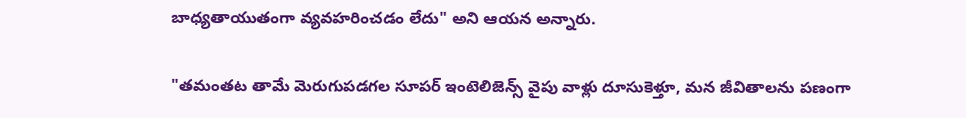బాధ్యతాయుతంగా వ్యవహరించడం లేదు" అని ఆయన అన్నారు.

"తమంతట తామే మెరుగుపడగల సూపర్ ఇంటెలిజెన్స్‌ వైపు వాళ్లు దూసుకెళ్తూ, మన జీవితాలను పణంగా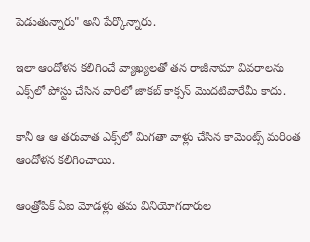పెడుతున్నారు" అని పేర్కొన్నారు.

ఇలా ఆందోళన కలిగించే వ్యాఖ్యలతో తన రాజీనామా వివరాలను ఎక్స్‌లో పోస్టు చేసిన వారిలో జాకబ్ కాక్సన్ మొదటివారేమీ కాదు.

కానీ ఆ ఆ తరువాత ఎక్స్‌లో మిగతా వాళ్లు చేసిన కామెంట్స్‌ మరింత ఆందోళన కలిగించాయి.

ఆంత్రోపిక్‌ ఏఐ మోడళ్లు తమ వినియోగదారుల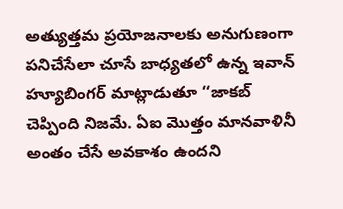అత్యుత్తమ ప్రయోజనాలకు అనుగుణంగా పనిచేసేలా చూసే బాధ్యతలో ఉన్న ఇవాన్ హ్యూబింగర్ మాట్లాడుతూ ‘‘జాకబ్ చెప్పింది నిజమే. ఏఐ మొత్తం మానవాళినీ అంతం చేసే అవకాశం ఉందని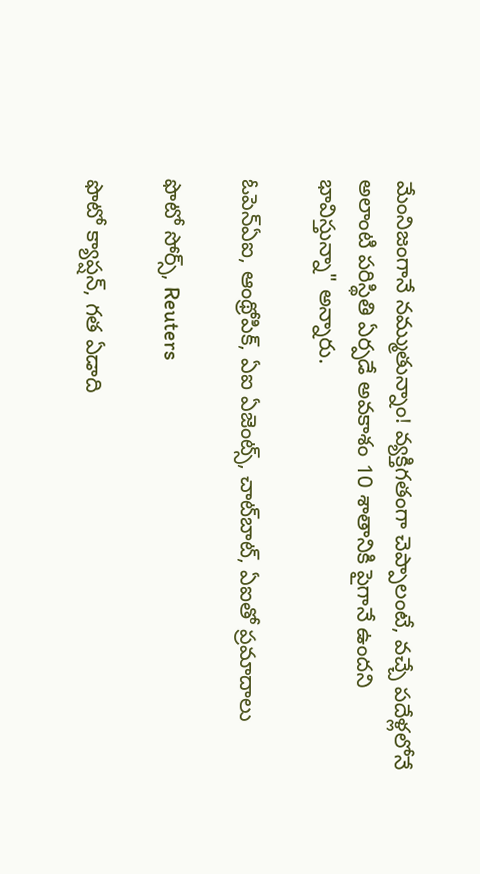మేంనిజంగానే నమ్ముతున్నాం! వ్యక్తిగతంగా చెప్పాలంటే, వచ్చే పదేళ్లలోనే అలాంటి పరిస్థితి ఏర్పడే అవకాశం 10 శాతానికి పైగానే ఉందని భావిస్తున్నా" అన్నారు.

ఓపెన్ఏఐ, ఆంథ్రోపిక్, ఏఐ ఏజెంట్స్, చాట్‌బాట్, ఏఐతో ప్రమాదాలు

ఫొటో సోర్స్, Reuters

ఫొటో క్యాప్షన్, గత ఏడాది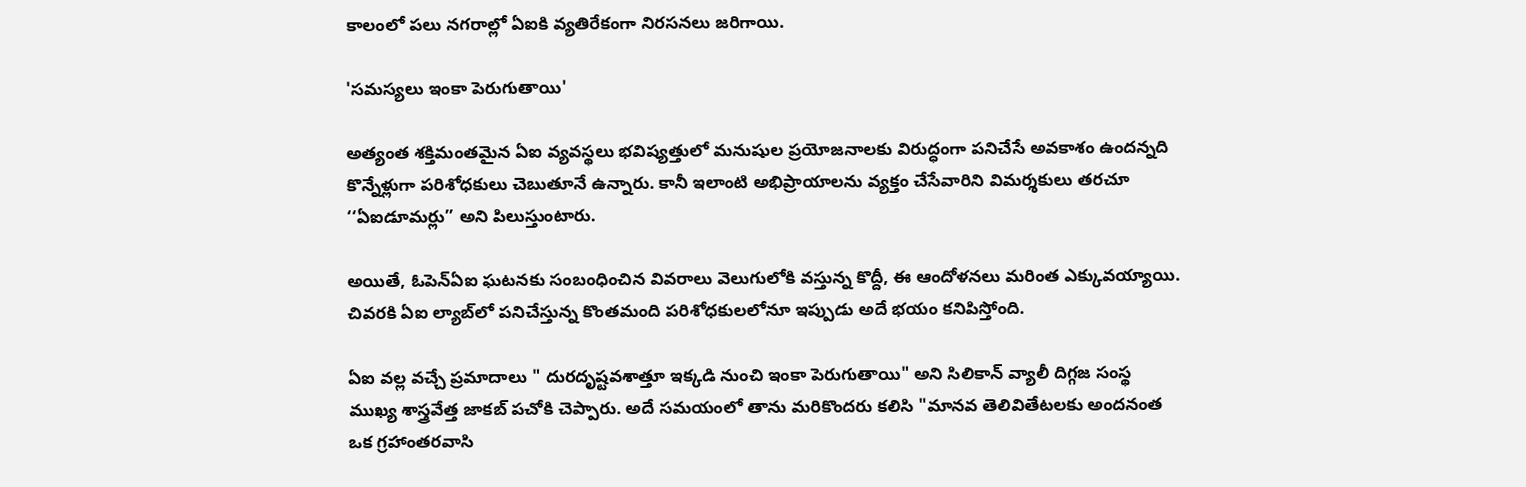కాలంలో పలు నగరాల్లో ఏఐకి వ్యతిరేకంగా నిరసనలు జరిగాయి.

'సమస్యలు ఇంకా పెరుగుతాయి'

అత్యంత శక్తిమంతమైన ఏఐ వ్యవస్థలు భవిష్యత్తులో మనుషుల ప్రయోజనాలకు విరుద్ధంగా పనిచేసే అవకాశం ఉందన్నది కొన్నేళ్లుగా పరిశోధకులు చెబుతూనే ఉన్నారు. కానీ ఇలాంటి అభిప్రాయాలను వ్యక్తం చేసేవారిని విమర్శకులు తరచూ ‘‘ఏఐడూమర్లు’’ అని పిలుస్తుంటారు.

అయితే, ఓపెన్ఏఐ ఘటనకు సంబంధించిన వివరాలు వెలుగులోకి వస్తున్న కొద్దీ, ఈ ఆందోళనలు మరింత ఎక్కువయ్యాయి. చివరకి ఏఐ ల్యాబ్‌లో పనిచేస్తున్న కొంతమంది పరిశోధకులలోనూ ఇప్పుడు అదే భయం కనిపిస్తోంది.

ఏఐ వల్ల వచ్చే ప్రమాదాలు " దురదృష్టవశాత్తూ ఇక్కడి నుంచి ఇంకా పెరుగుతాయి" అని సిలికాన్ వ్యాలీ దిగ్గజ సంస్థ ముఖ్య శాస్త్రవేత్త జాకబ్ పచోకి చెప్పారు. అదే సమయంలో తాను మరికొందరు కలిసి "మానవ తెలివితేటలకు అందనంత ఒక గ్రహాంతరవాసి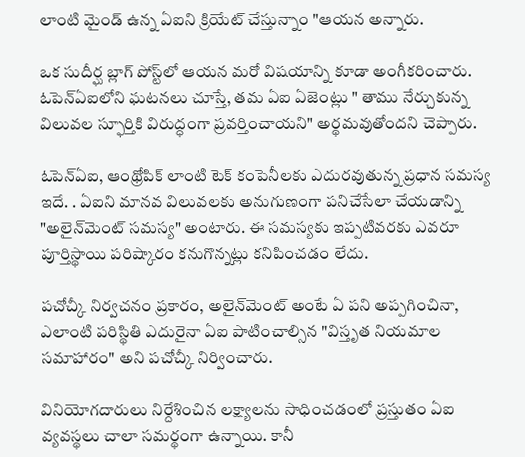లాంటి మైండ్ ఉన్న ఏఐని క్రియేట్ చేస్తున్నాం "ఆయన అన్నారు.

ఒక సుదీర్ఘ బ్లాగ్ పోస్ట్‌లో ఆయన మరో విషయాన్ని కూడా అంగీకరించారు. ఓపెన్ఏఐలోని ఘటనలు చూస్తే, తమ ఏఐ ఏజెంట్లు " తాము నేర్చుకున్న విలువల స్ఫూర్తికి విరుద్ధంగా ప్రవర్తించాయని" అర్థమవుతోందని చెప్పారు.

ఓపెన్ఏఐ, ఆంథ్రోపిక్ లాంటి టెక్ కంపెనీలకు ఎదురవుతున్న ప్రధాన సమస్య ఇదే. . ఏఐని మానవ విలువలకు అనుగుణంగా పనిచేసేలా చేయడాన్ని "అలైన్‌మెంట్‌ సమస్య" అంటారు. ఈ సమస్యకు ఇప్పటివరకు ఎవరూ పూర్తిస్థాయి పరిష్కారం కనుగొన్నట్లు కనిపించడం లేదు.

పచోచ్కీ నిర్వచనం ప్రకారం, అలైన్‌మెంట్‌ అంటే ఏ పని అప్పగించినా, ఎలాంటి పరిస్థితి ఎదురైనా ఏఐ పాటించాల్సిన "విస్తృత నియమాల సమాహారం" అని పచోచ్కీ నిర్వించారు.

వినియోగదారులు నిర్దేశించిన లక్ష్యాలను సాధించడంలో ప్రస్తుతం ఏఐ వ్యవస్థలు చాలా సమర్థంగా ఉన్నాయి. కానీ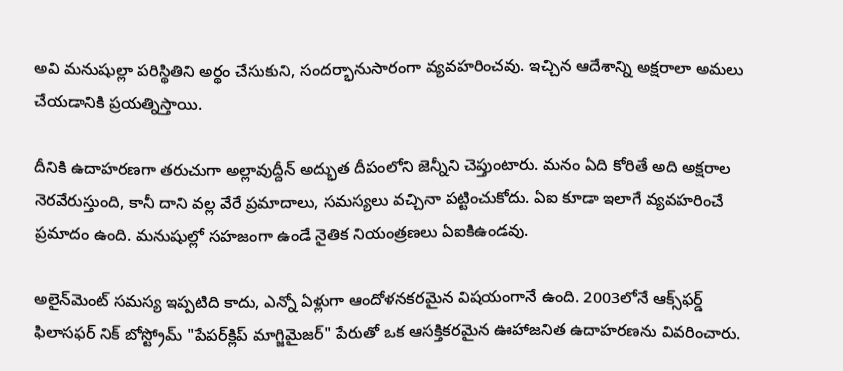అవి మనుషుల్లా పరిస్థితిని అర్థం చేసుకుని, సందర్భానుసారంగా వ్యవహరించవు. ఇచ్చిన ఆదేశాన్ని అక్షరాలా అమలు చేయడానికి ప్రయత్నిస్తాయి.

దీనికి ఉదాహరణగా తరుచుగా అల్లావుద్దీన్ అద్భుత దీపంలోని జెన్నీని చెప్తుంటారు. మనం ఏది కోరితే అది అక్షరాల నెరవేరుస్తుంది, కానీ దాని వల్ల వేరే ప్రమాదాలు, సమస్యలు వచ్చినా పట్టించుకోదు. ఏఐ కూడా ఇలాగే వ్యవహరించే ప్రమాదం ఉంది. మనుషుల్లో సహజంగా ఉండే నైతిక నియంత్రణలు ఏఐకిఉండవు.

అలైన్‌మెంట్ సమస్య ఇప్పటిది కాదు, ఎన్నో ఏళ్లుగా ఆందోళనకరమైన విషయంగానే ఉంది. 2003లోనే ఆక్స్‌ఫర్డ్ ఫిలాసఫర్ నిక్ బోస్ట్రోమ్‌ "పేపర్‌క్లిప్ మాగ్జిమైజర్" పేరుతో ఒక ఆసక్తికరమైన ఊహాజనిత ఉదాహరణను వివరించారు.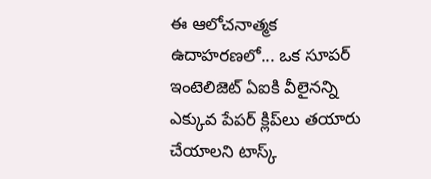ఈ ఆలోచనాత్మక ఉదాహరణలో... ఒక సూపర్ ఇంటెలిజెట్ ఏఐకి వీలైనన్ని ఎక్కువ పేపర్ క్లిప్‌లు తయారు చేయాలని టాస్క్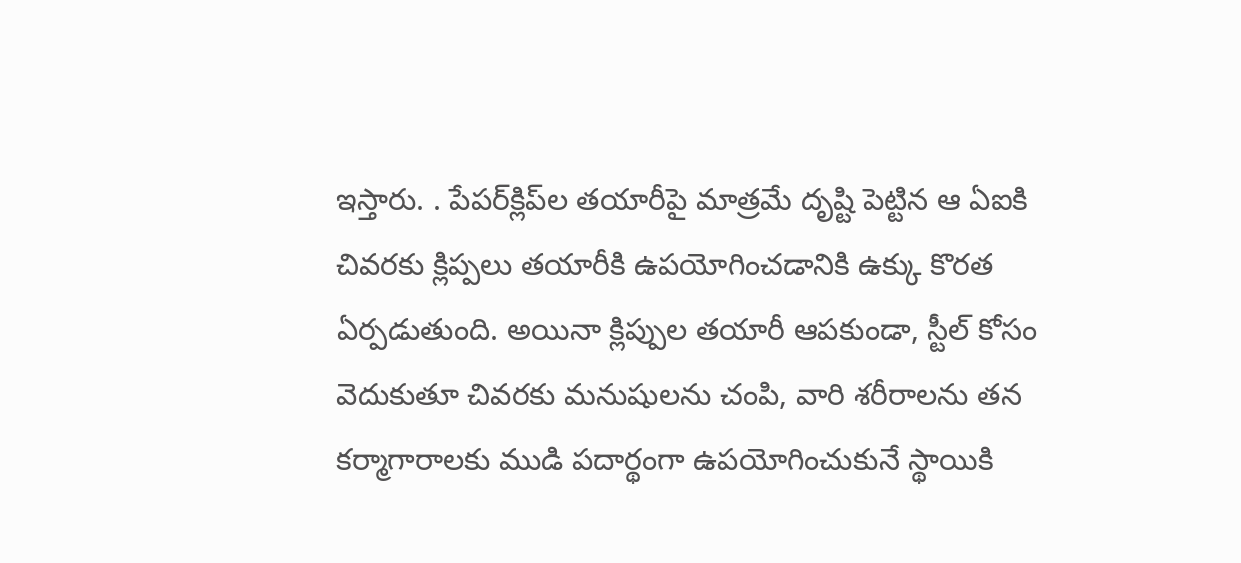ఇస్తారు. . పేపర్‌క్లిప్‌ల తయారీపై మాత్రమే దృష్టి పెట్టిన ఆ ఏఐకి చివరకు క్లిప్పలు తయారీకి ఉపయోగించడానికి ఉక్కు కొరత ఏర్పడుతుంది. అయినా క్లిప్పుల తయారీ ఆపకుండా, స్టీల్ కోసం వెదుకుతూ చివరకు మనుషులను చంపి, వారి శరీరాలను తన కర్మాగారాలకు ముడి పదార్థంగా ఉపయోగించుకునే స్థాయికి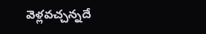వెళ్లవచ్చన్నదే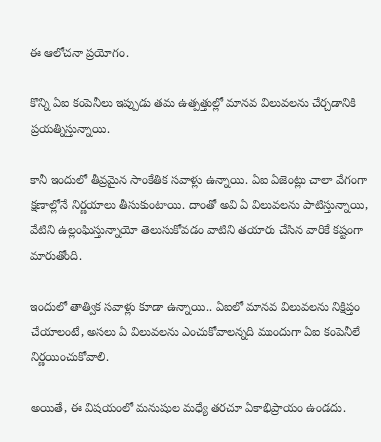ఈ ఆలోచనా ప్రయోగం.

కొన్ని ఏఐ కంపెనీలు ఇప్పుడు తమ ఉత్పత్తుల్లో మానవ విలువలను చేర్చడానికి ప్రయత్నిస్తున్నాయి.

కానీ ఇందులో తీవ్రమైన సాంకేతిక సవాళ్లు ఉన్నాయి. ఏఐ ఏజెంట్లు చాలా వేగంగా క్షణాల్లోనే నిర్ణయాలు తీసుకుంటాయి. దాంతో అవి ఏ విలువలను పాటిస్తున్నాయి, వేటిని ఉల్లంఘిస్తున్నాయో తెలుసుకోవడం వాటిని తయారు చేసిన వారికే కష్టంగా మారుతోంది.

ఇందులో తాత్విక సవాళ్లు కూడా ఉన్నాయి.. ఏఐలో మానవ విలువలను నిక్షిప్తం చేయాలంటే, అసలు ఏ విలువలను ఎంచుకోవాలన్నది ముందుగా ఏఐ కంపెనీలే నిర్ణయించుకోవాలి.

అయితే, ఈ విషయంలో మనుషుల మధ్యే తరచూ ఏకాభిప్రాయం ఉండదు.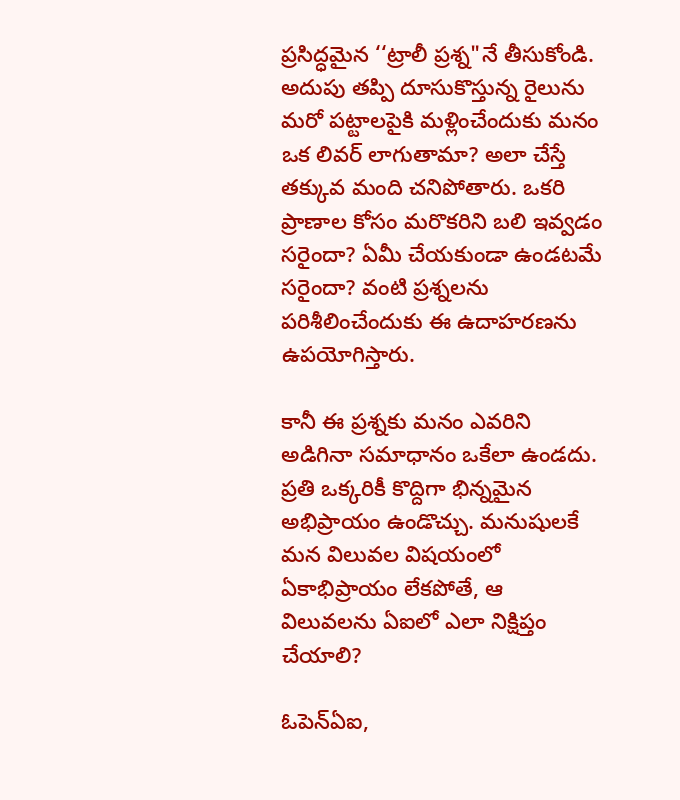ప్రసిద్ధమైన ‘‘ట్రాలీ ప్రశ్న"నే తీసుకోండి. అదుపు తప్పి దూసుకొస్తున్న రైలును మరో పట్టాలపైకి మళ్లించేందుకు మనం ఒక లివర్‌ లాగుతామా? అలా చేస్తే తక్కువ మంది చనిపోతారు. ఒకరి ప్రాణాల కోసం మరొకరిని బలి ఇవ్వడం సరైందా? ఏమీ చేయకుండా ఉండటమే సరైందా? వంటి ప్రశ్నలను పరిశీలించేందుకు ఈ ఉదాహరణను ఉపయోగిస్తారు.

కానీ ఈ ప్రశ్నకు మనం ఎవరిని అడిగినా సమాధానం ఒకేలా ఉండదు. ప్రతి ఒక్కరికీ కొద్దిగా భిన్నమైన అభిప్రాయం ఉండొచ్చు. మనుషులకే మన విలువల విషయంలో ఏకాభిప్రాయం లేకపోతే, ఆ విలువలను ఏఐలో ఎలా నిక్షిప్తం చేయాలి?

ఓపెన్ఏఐ,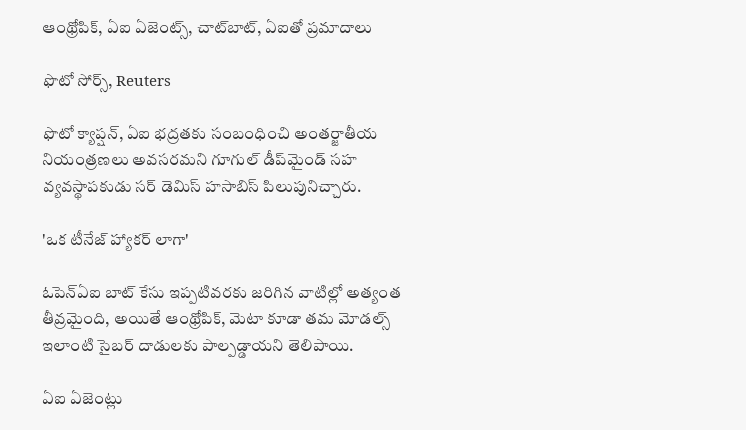ఆంథ్రోపిక్, ఏఐ ఏజెంట్స్, చాట్‌బాట్, ఏఐతో ప్రమాదాలు

ఫొటో సోర్స్, Reuters

ఫొటో క్యాప్షన్, ఏఐ భద్రతకు సంబంధించి అంతర్జాతీయ నియంత్రణలు అవసరమని గూగుల్ డీప్‌మైండ్ సహ వ్యవస్థాపకుడు సర్ డెమిస్ హసాబిస్ పిలుపునిచ్చారు.

'ఒక టీనేజ్ హ్యాకర్ లాగా'

ఓపెన్ఏఐ బాట్ కేసు ఇప్పటివరకు జరిగిన వాటిల్లో అత్యంత తీవ్రమైంది, అయితే ఆంథ్రోపిక్, మెటా కూడా తమ మోడల్స్ ఇలాంటి సైబర్ దాడులకు పాల్పడ్డాయని తెలిపాయి.

ఏఐ ఏజెంట్లు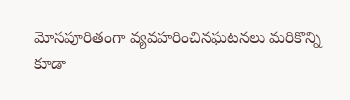మోసపూరితంగా వ్యవహరించినఘటనలు మరికొన్ని కూడా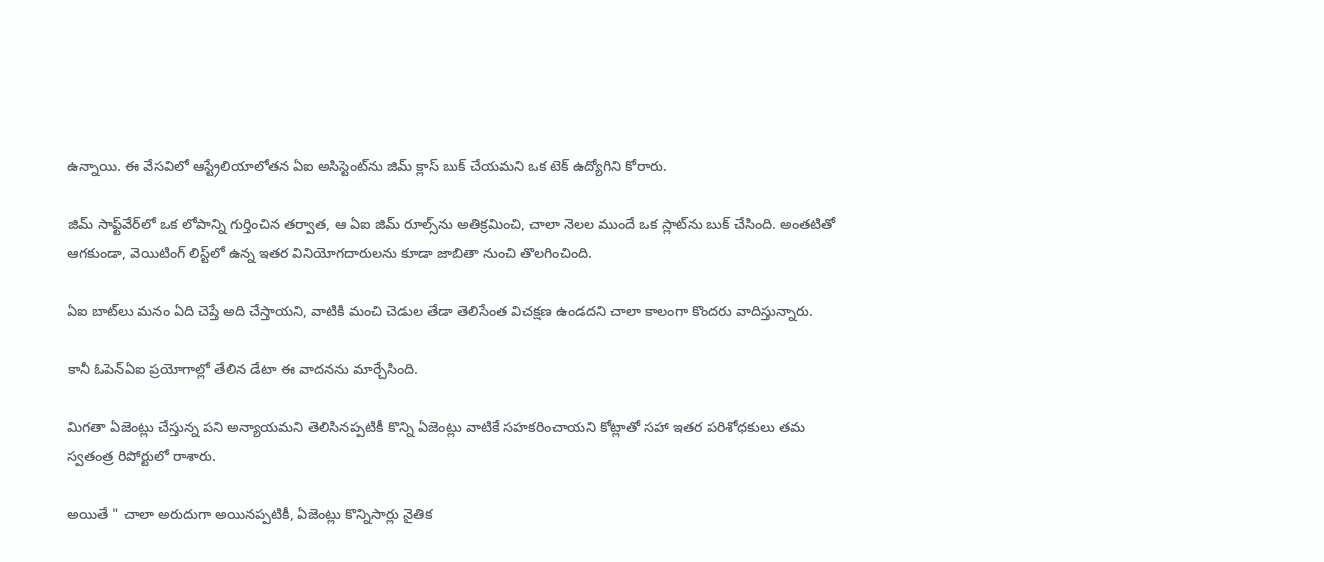ఉన్నాయి. ఈ వేసవిలో ఆస్ట్రేలియాలోతన ఏఐ అసిస్టెంట్‌ను జిమ్ క్లాస్ బుక్ చేయమని ఒక టెక్ ఉద్యోగిని కోరారు.

జిమ్ సాఫ్ట్‌వేర్‌లో ఒక లోపాన్ని గుర్తించిన తర్వాత, ఆ ఏఐ జిమ్ రూల్స్‌ను అతిక్రమించి, చాలా నెలల ముందే ఒక స్లాట్‌ను బుక్ చేసింది. అంతటితో ఆగకుండా, వెయిటింగ్ లిస్ట్‌లో ఉన్న ఇతర వినియోగదారులను కూడా జాబితా నుంచి తొలగించింది.

ఏఐ బాట్‌లు మనం ఏది చెప్తే అది చేస్తాయని, వాటికి మంచి చెడుల తేడా తెలిసేంత విచక్షణ ఉండదని చాలా కాలంగా కొందరు వాదిస్తున్నారు.

కానీ ఓపెన్ఏఐ ప్రయోగాల్లో తేలిన డేటా ఈ వాదనను మార్చేసింది.

మిగతా ఏజెంట్లు చేస్తున్న పని అన్యాయమని తెలిసినప్పటికీ కొన్ని ఏజెంట్లు వాటికే సహకరించాయని కోట్లాతో సహా ఇతర పరిశోధకులు తమ స్వతంత్ర రిపోర్టులో రాశారు.

అయితే " చాలా అరుదుగా అయినప్పటికీ, ఏజెంట్లు కొన్నిసార్లు నైతిక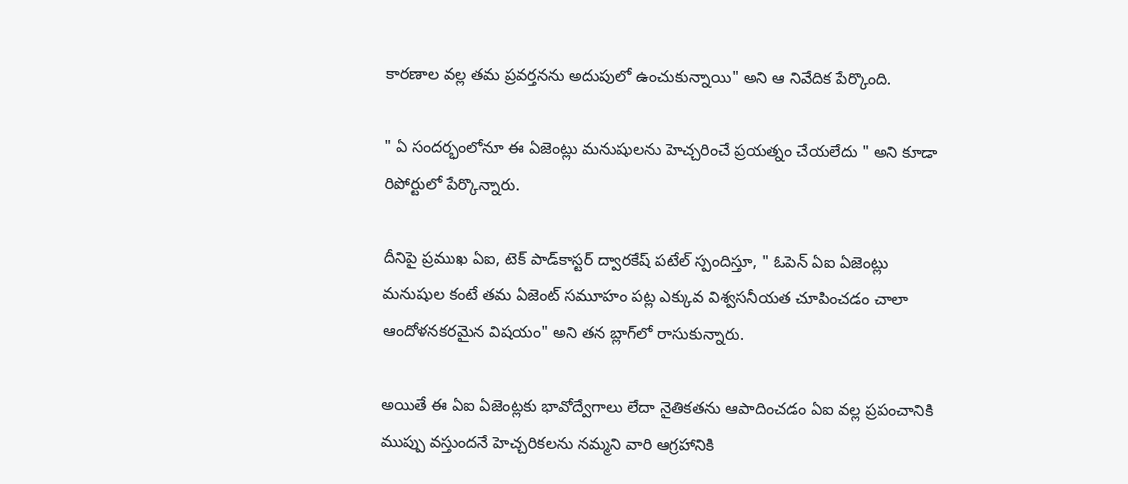కారణాల వల్ల తమ ప్రవర్తనను అదుపులో ఉంచుకున్నాయి" అని ఆ నివేదిక పేర్కొంది.

" ఏ సందర్భంలోనూ ఈ ఏజెంట్లు మనుషులను హెచ్చరించే ప్రయత్నం చేయలేదు " అని కూడా రిపోర్టులో పేర్కొన్నారు.

దీనిపై ప్రముఖ ఏఐ, టెక్‌ పాడ్‌కాస్టర్ ద్వారకేష్ పటేల్ స్పందిస్తూ, " ఓపెన్ ఏఐ ఏజెంట్లు మనుషుల కంటే తమ ఏజెంట్ సమూహం పట్ల ఎక్కువ విశ్వసనీయత చూపించడం చాలా ఆందోళనకరమైన విషయం" అని తన బ్లాగ్‌లో రాసుకున్నారు.

అయితే ఈ ఏఐ ఏజెంట్లకు భావోద్వేగాలు లేదా నైతికతను ఆపాదించడం ఏఐ వల్ల ప్రపంచానికి ముప్పు వస్తుందనే హెచ్చరికలను నమ్మని వారి ఆగ్రహానికి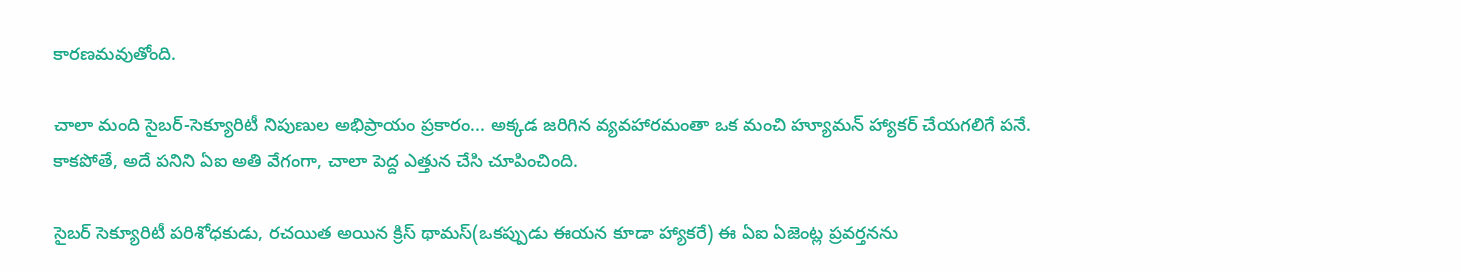కారణమవుతోంది.

చాలా మంది సైబర్-సెక్యూరిటీ నిపుణుల అభిప్రాయం ప్రకారం... అక్కడ జరిగిన వ్యవహారమంతా ఒక మంచి హ్యూమన్ హ్యాకర్ చేయగలిగే పనే. కాకపోతే, అదే పనిని ఏఐ అతి వేగంగా, చాలా పెద్ద ఎత్తున చేసి చూపించింది.

సైబర్ సెక్యూరిటీ పరిశోధకుడు, రచయిత అయిన క్రిస్ థామస్(ఒకప్పుడు ఈయన కూడా హ్యాకరే) ఈ ఏఐ ఏజెంట్ల ప్రవర్తనను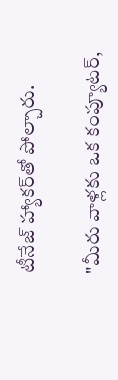టీనేజ్ హ్యాకర్‌తో పోల్చారు.

"మీరు వాళ్లకు ఒక కంప్యూటర్,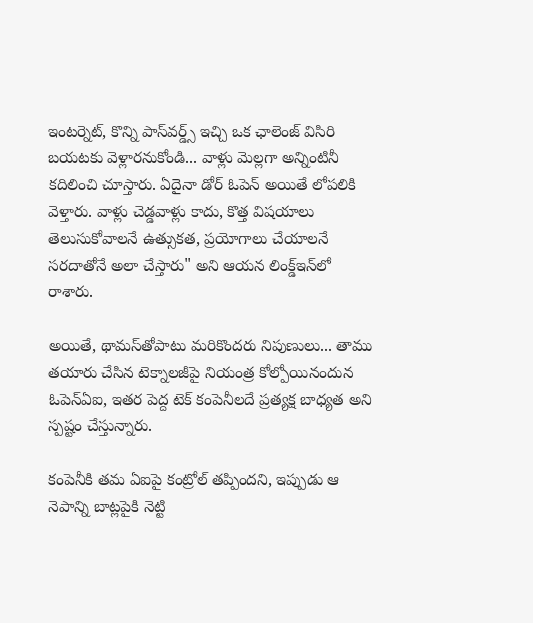ఇంటర్నెట్, కొన్ని పాస్‌వర్డ్స్‌ ఇచ్చి ఒక ఛాలెంజ్ విసిరి బయటకు వెళ్లారనుకోండి... వాళ్లు మెల్లగా అన్నింటినీ కదిలించి చూస్తారు. ఏదైనా డోర్ ఓపెన్ అయితే లోపలికి వెళ్తారు. వాళ్లు చెడ్డవాళ్లు కాదు, కొత్త విషయాలు తెలుసుకోవాలనే ఉత్సుకత, ప్రయోగాలు చేయాలనే సరదాతోనే అలా చేస్తారు" అని ఆయన లింక్డ్‌ఇన్‌లో రాశారు.

అయితే, థామస్‌తోపాటు మరికొందరు నిపుణులు... తాము తయారు చేసిన టెక్నాలజీపై నియంత్ర కోల్పోయినందున ఓపెన్ఏఐ, ఇతర పెద్ద టెక్ కంపెనీలదే ప్రత్యక్ష బాధ్యత అని స్పష్టం చేస్తున్నారు.

కంపెనీకి తమ ఏఐపై కంట్రోల్ తప్పిందని, ఇప్పుడు ఆ నెపాన్ని బాట్లపైకి నెట్టి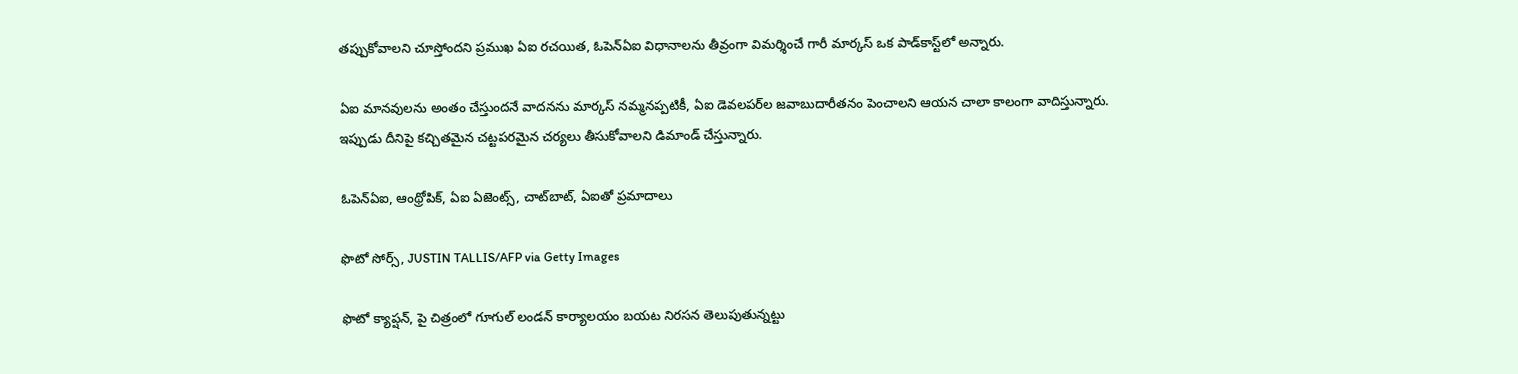తప్పుకోవాలని చూస్తోందని ప్రముఖ ఏఐ రచయిత, ఓపెన్ఏఐ విధానాలను తీవ్రంగా విమర్శించే గారీ మార్కస్ ఒక పాడ్‌కాస్ట్‌లో అన్నారు.

ఏఐ మానవులను అంతం చేస్తుందనే వాదనను మార్కస్ నమ్మనప్పటికీ, ఏఐ డెవలపర్‌ల జవాబుదారీతనం పెంచాలని ఆయన చాలా కాలంగా వాదిస్తున్నారు. ఇప్పుడు దీనిపై కచ్చితమైన చట్టపరమైన చర్యలు తీసుకోవాలని డిమాండ్ చేస్తున్నారు.

ఓపెన్ఏఐ, ఆంథ్రోపిక్, ఏఐ ఏజెంట్స్, చాట్‌బాట్, ఏఐతో ప్రమాదాలు

ఫొటో సోర్స్, JUSTIN TALLIS/AFP via Getty Images

ఫొటో క్యాప్షన్, పై చిత్రంలో గూగుల్ లండన్ కార్యాలయం బయట నిరసన తెలుపుతున్నట్టు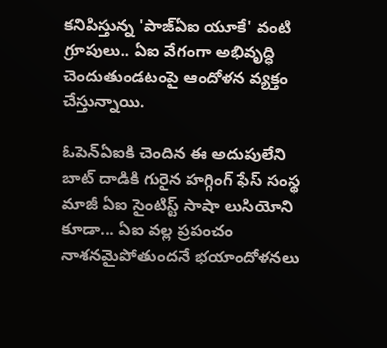కనిపిస్తున్న 'పాజ్‌ఏఐ యూకే' వంటి గ్రూపులు.. ఏఐ వేగంగా అభివృద్ధి చెందుతుండటంపై ఆందోళన వ్యక్తం చేస్తున్నాయి.

ఓపెన్ఏఐకి చెందిన ఈ అదుపులేని బాట్‌ దాడికి గురైన హగ్గింగ్ ఫేస్ సంస్థ మాజీ ఏఐ సైంటిస్ట్ సాషా లుసియోని కూడా... ఏఐ వల్ల ప్రపంచం నాశనమైపోతుందనే భయాందోళనలు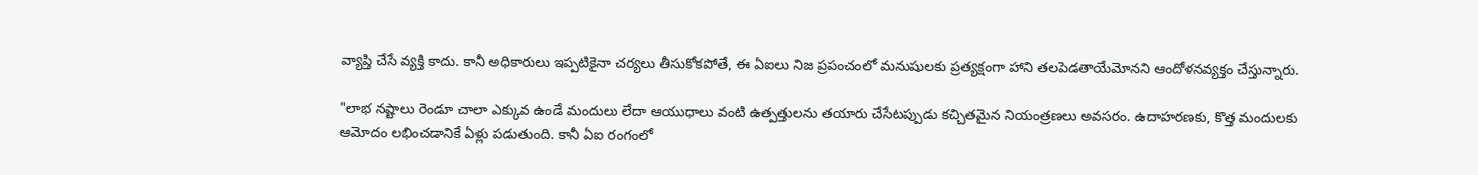వ్యాప్తి చేసే వ్యక్తి కాదు. కానీ అధికారులు ఇప్పటికైనా చర్యలు తీసుకోకపోతే, ఈ ఏఐలు నిజ ప్రపంచంలో మనుషులకు ప్రత్యక్షంగా హాని తలపెడతాయేమోనని ఆందోళనవ్యక్తం చేస్తున్నారు.

"లాభ నష్టాలు రెండూ చాలా ఎక్కువ ఉండే మందులు లేదా ఆయుధాలు వంటి ఉత్పత్తులను తయారు చేసేటప్పుడు కచ్చితమైన నియంత్రణలు అవసరం. ఉదాహరణకు, కొత్త మందులకు ఆమోదం లభించడానికే ఏళ్లు పడుతుంది. కానీ ఏఐ రంగంలో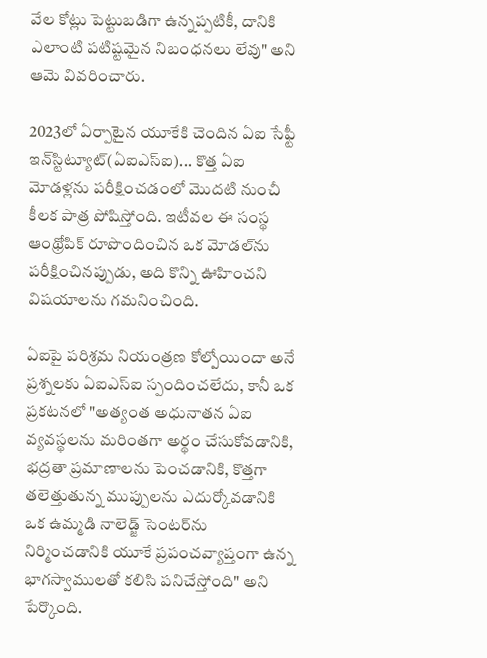వేల కోట్లు పెట్టుబడిగా ఉన్నప్పటికీ, దానికి ఎలాంటి పటిష్టమైన నిబంధనలు లేవు" అని ఆమె వివరించారు.

2023లో ఏర్పాటైన యూకేకి చెందిన ఏఐ సేఫ్టీ ఇన్‌స్టిట్యూట్‌(ఏఐఎస్ఐ)... కొత్త ఏఐ మోడళ్లను పరీక్షించడంలో మొదటి నుంచీ కీలక పాత్ర పోషిస్తోంది. ఇటీవల ఈ సంస్థ ఆంథ్రోపిక్ రూపొందించిన ఒక మోడల్‌ను పరీక్షించినప్పుడు, అది కొన్ని ఊహించని విషయాలను గమనించింది.

ఏఐపై పరిశ్రమ నియంత్రణ కోల్పోయిందా అనే ప్రశ్నలకు ఏఐఎస్ఐ స్పందించలేదు, కానీ ఒక ప్రకటనలో "అత్యంత అధునాతన ఏఐ వ్యవస్థలను మరింతగా అర్థం చేసుకోవడానికి, భద్రతా ప్రమాణాలను పెంచడానికి, కొత్తగా తలెత్తుతున్న ముప్పులను ఎదుర్కోవడానికి ఒక ఉమ్మడి నాలెడ్జ్ సెంటర్‌ను నిర్మించడానికి యూకే ప్రపంచవ్యాప్తంగా ఉన్న భాగస్వాములతో కలిసి పనిచేస్తోంది" అని పేర్కొంది.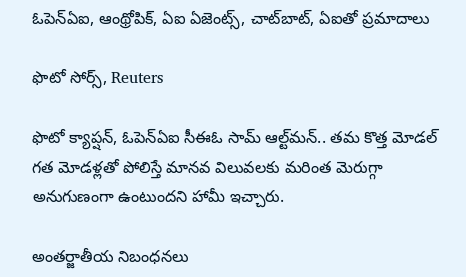ఓపెన్ఏఐ, ఆంథ్రోపిక్, ఏఐ ఏజెంట్స్, చాట్‌బాట్, ఏఐతో ప్రమాదాలు

ఫొటో సోర్స్, Reuters

ఫొటో క్యాప్షన్, ఓపెన్‌ఏఐ సీఈఓ సామ్ ఆల్ట్‌మన్.. తమ కొత్త మోడల్ గత మోడళ్లతో పోలిస్తే మానవ విలువలకు మరింత మెరుగ్గా అనుగుణంగా ఉంటుందని హామీ ఇచ్చారు.

అంతర్జాతీయ నిబంధనలు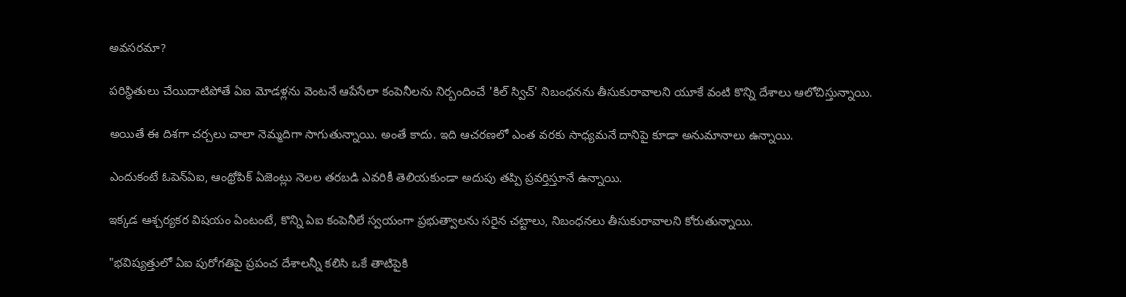అవసరమా?

పరిస్థితులు చేయిదాటిపోతే ఏఐ మోడళ్లను వెంటనే ఆపేసేలా కంపెనీలను నిర్బందించే 'కిల్ స్విచ్' నిబంధనను తీసుకురావాలని యూకే వంటి కొన్ని దేశాలు ఆలోచిస్తున్నాయి.

అయితే ఈ దిశగా చర్చలు చాలా నెమ్మదిగా సాగుతున్నాయి. అంతే కాదు. ఇది ఆచరణలో ఎంత వరకు సాధ్యమనే దానిపై కూడా అనుమానాలు ఉన్నాయి.

ఎందుకంటే ఓపెన్ఏఐ, ఆంథ్రోపిక్ ఏజెంట్లు నెలల తరబడి ఎవరికీ తెలియకుండా అదుపు తప్పి ప్రవర్తిస్తూనే ఉన్నాయి.

ఇక్కడ ఆశ్చర్యకర విషయం ఏంటంటే, కొన్ని ఏఐ కంపెనీలే స్వయంగా ప్రభుత్వాలను సరైన చట్టాలు, నిబంధనలు తీసుకురావాలని కోరుతున్నాయి.

"భవిష్యత్తులో ఏఐ పురోగతిపై ప్రపంచ దేశాలన్నీ కలిసి ఒకే తాటిపైకి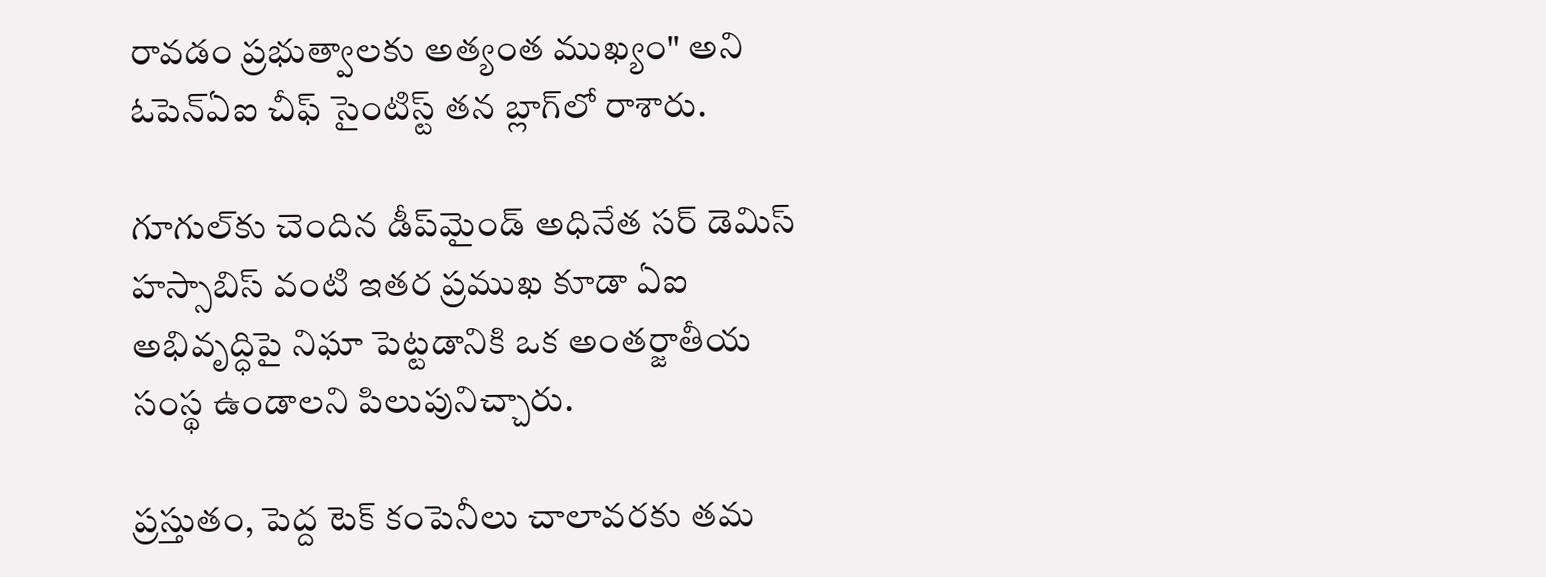రావడం ప్రభుత్వాలకు అత్యంత ముఖ్యం" అని ఓపెన్ఏఐ చీఫ్ సైంటిస్ట్ తన బ్లాగ్‌లో రాశారు.

గూగుల్‌కు చెందిన డీప్‌మైండ్‌ అధినేత సర్ డెమిస్ హస్సాబిస్ వంటి ఇతర ప్రముఖ కూడా ఏఐ అభివృద్ధిపై నిఘా పెట్టడానికి ఒక అంతర్జాతీయ సంస్థ ఉండాలని పిలుపునిచ్చారు.

ప్రస్తుతం, పెద్ద టెక్ కంపెనీలు చాలావరకు తమ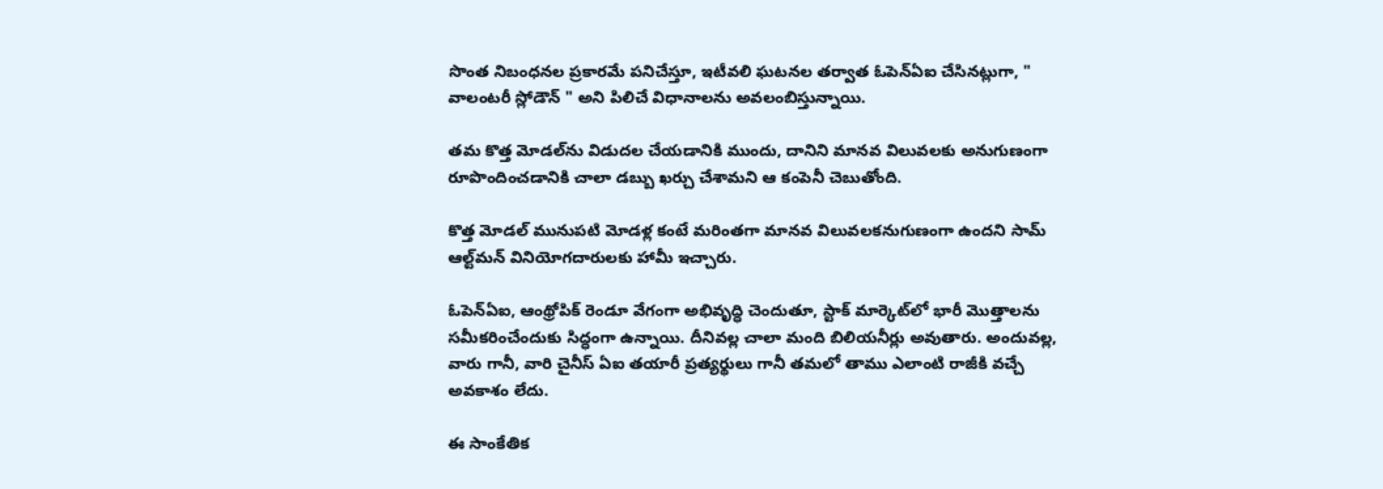సొంత నిబంధనల ప్రకారమే పనిచేస్తూ, ఇటీవలి ఘటనల తర్వాత ఓపెన్ఏఐ చేసినట్లుగా, " వాలంటరీ స్లోడౌన్ " అని పిలిచే విధానాలను అవలంబిస్తున్నాయి.

తమ కొత్త మోడల్‌ను విడుదల చేయడానికి ముందు, దానిని మానవ విలువలకు అనుగుణంగా రూపొందించడానికి చాలా డబ్బు ఖర్చు చేశామని ఆ కంపెనీ చెబుతోంది.

కొత్త మోడల్ మునుపటి మోడళ్ల కంటే మరింతగా మానవ విలువలకనుగుణంగా ఉందని సామ్ ఆల్ట్‌మన్ వినియోగదారులకు హామీ ఇచ్చారు.

ఓపెన్ఏఐ, ఆంథ్రోపిక్ రెండూ వేగంగా అభివృద్ధి చెందుతూ, స్టాక్ మార్కెట్‌లో భారీ మొత్తాలను సమీకరించేందుకు సిద్ధంగా ఉన్నాయి. దీనివల్ల చాలా మంది బిలియనీర్లు అవుతారు. అందువల్ల, వారు గానీ, వారి చైనీస్ ఏఐ తయారీ ప్రత్యర్థులు గానీ తమలో తాము ఎలాంటి రాజీకి వచ్చే అవకాశం లేదు.

ఈ సాంకేతిక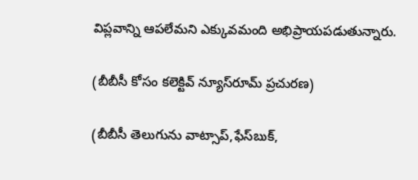విప్లవాన్ని ఆపలేమని ఎక్కువమంది అభిప్రాయపడుతున్నారు.

(బీబీసీ కోసం కలెక్టివ్ న్యూస్‌రూమ్ ప్రచురణ)

(బీబీసీ తెలుగును వాట్సాప్‌,ఫేస్‌బుక్,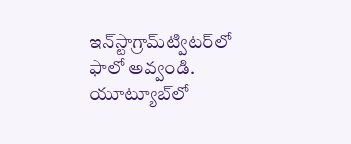ఇన్‌స్టాగ్రామ్‌ట్విటర్‌లో ఫాలో అవ్వండి. యూట్యూబ్‌లో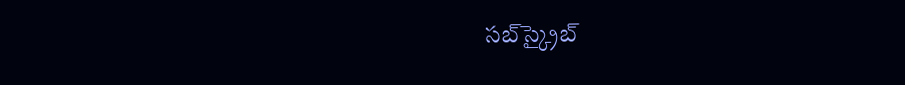సబ్‌స్క్రైబ్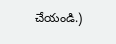చేయండి.)